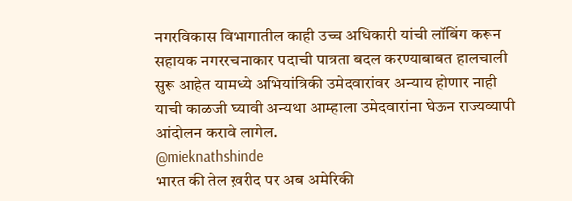नगरविकास विभागातील काही उच्च अधिकारी यांची लॉबिंग करून सहायक नगररचनाकार पदाची पात्रता बदल करण्याबाबत हालचाली सुरू आहेत यामध्ये अभियांत्रिकी उमेदवारांवर अन्याय होणार नाही याची काळजी घ्यावी अन्यथा आम्हाला उमेदवारांना घेऊन राज्यव्यापी आंदोलन करावे लागेल.
@mieknathshinde
भारत की तेल ख़रीद पर अब अमेरिकी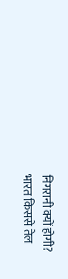निगरानी क्यों होगी?
भारत किससे तेल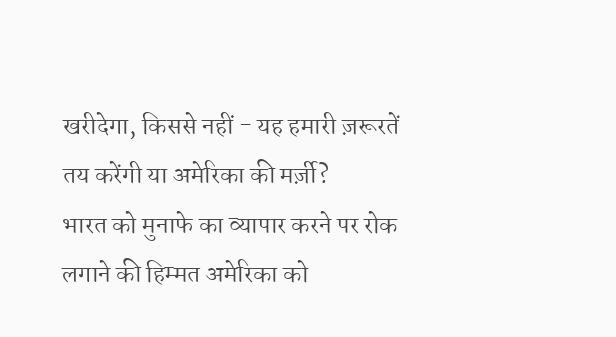खरीदेगा, किससे नहीं - यह हमारी ज़रूरतें तय करेंगी या अमेरिका की मर्ज़ी?
भारत को मुनाफे का व्यापार करने पर रोक लगाने की हिम्मत अमेरिका को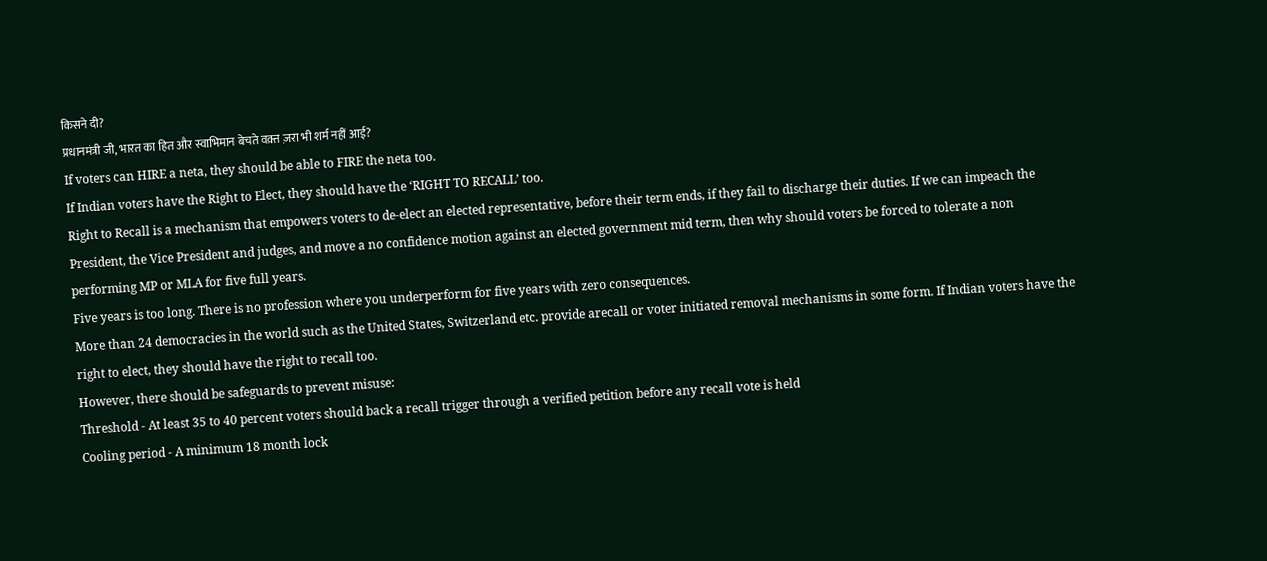किसने दी?
प्रधानमंत्री जी, भारत का हित और स्वाभिमान बेचते वक़्त ज़रा भी शर्म नहीं आई?
If voters can HIRE a neta, they should be able to FIRE the neta too.
If Indian voters have the Right to Elect, they should have the ‘RIGHT TO RECALL’ too.
Right to Recall is a mechanism that empowers voters to de-elect an elected representative, before their term ends, if they fail to discharge their duties. If we can impeach the President, the Vice President and judges, and move a no confidence motion against an elected government mid term, then why should voters be forced to tolerate a non performing MP or MLA for five full years.
Five years is too long. There is no profession where you underperform for five years with zero consequences.
More than 24 democracies in the world such as the United States, Switzerland etc. provide arecall or voter initiated removal mechanisms in some form. If Indian voters have the right to elect, they should have the right to recall too.
However, there should be safeguards to prevent misuse:
Threshold - At least 35 to 40 percent voters should back a recall trigger through a verified petition before any recall vote is held
Cooling period - A minimum 18 month lock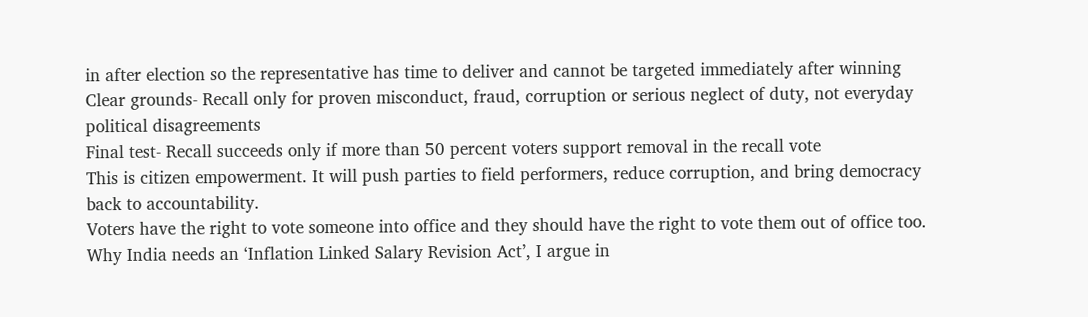in after election so the representative has time to deliver and cannot be targeted immediately after winning
Clear grounds- Recall only for proven misconduct, fraud, corruption or serious neglect of duty, not everyday political disagreements
Final test- Recall succeeds only if more than 50 percent voters support removal in the recall vote
This is citizen empowerment. It will push parties to field performers, reduce corruption, and bring democracy back to accountability.
Voters have the right to vote someone into office and they should have the right to vote them out of office too.
Why India needs an ‘Inflation Linked Salary Revision Act’, I argue in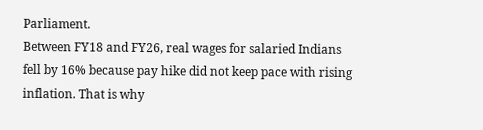Parliament.
Between FY18 and FY26, real wages for salaried Indians fell by 16% because pay hike did not keep pace with rising inflation. That is why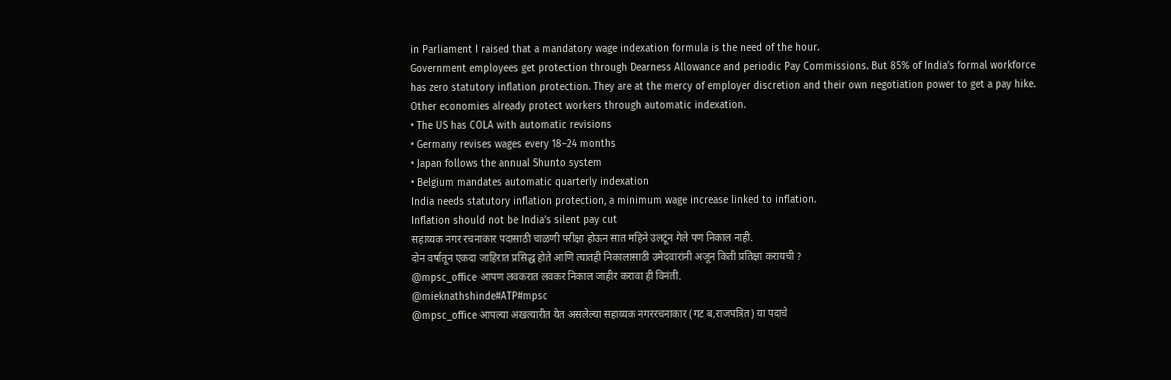in Parliament I raised that a mandatory wage indexation formula is the need of the hour.
Government employees get protection through Dearness Allowance and periodic Pay Commissions. But 85% of India’s formal workforce has zero statutory inflation protection. They are at the mercy of employer discretion and their own negotiation power to get a pay hike.
Other economies already protect workers through automatic indexation.
• The US has COLA with automatic revisions
• Germany revises wages every 18–24 months
• Japan follows the annual Shunto system
• Belgium mandates automatic quarterly indexation
India needs statutory inflation protection, a minimum wage increase linked to inflation.
Inflation should not be India’s silent pay cut
सहाय्यक नगर रचनाकार पदासाठी चाळणी परीक्षा होऊन सात महिने उलटून गेले पण निकाल नाही.
दोन वर्षातून एकदा जाहिरात प्रसिद्ध होते आणि त्यातही निकालासाठी उमेदवारांनी अजून किती प्रतिक्षा करायची ?
@mpsc_office आपण लवकरात लवकर निकाल जाहीर करावा ही विनंती.
@mieknathshinde#ATP#mpsc
@mpsc_office आपल्या अखत्यारीत येत असलेल्या सहाय्यक नगररचनाकार (गट ब,राजपत्रित) या पदाचे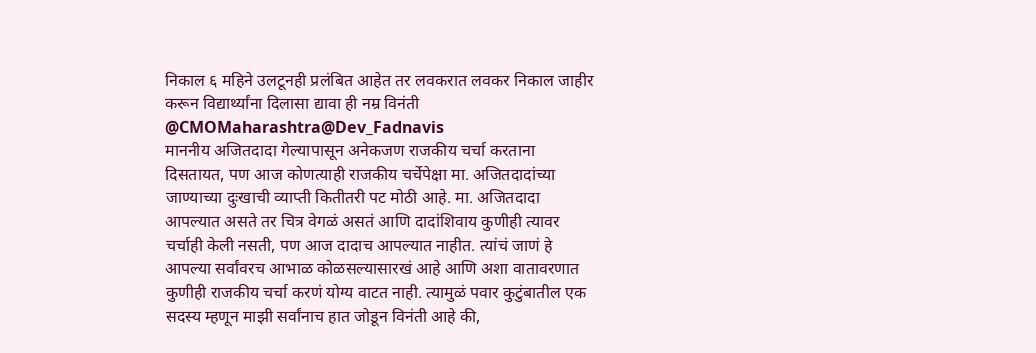निकाल ६ महिने उलटूनही प्रलंबित आहेत तर लवकरात लवकर निकाल जाहीर करून विद्यार्थ्यांना दिलासा द्यावा ही नम्र विनंती @CMOMaharashtra@Dev_Fadnavis
माननीय अजितदादा गेल्यापासून अनेकजण राजकीय चर्चा करताना दिसतायत, पण आज कोणत्याही राजकीय चर्चेपेक्षा मा. अजितदादांच्या जाण्याच्या दुःखाची व्याप्ती कितीतरी पट मोठी आहे. मा. अजितदादा आपल्यात असते तर चित्र वेगळं असतं आणि दादांशिवाय कुणीही त्यावर चर्चाही केली नसती, पण आज दादाच आपल्यात नाहीत. त्यांचं जाणं हे आपल्या सर्वांवरच आभाळ कोळसल्यासारखं आहे आणि अशा वातावरणात कुणीही राजकीय चर्चा करणं योग्य वाटत नाही. त्यामुळं पवार कुटुंबातील एक सदस्य म्हणून माझी सर्वांनाच हात जोडून विनंती आहे की,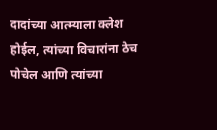दादांच्या आत्म्याला क्लेश होईल, त्यांच्या विचारांना ठेच पोचेल आणि त्यांच्या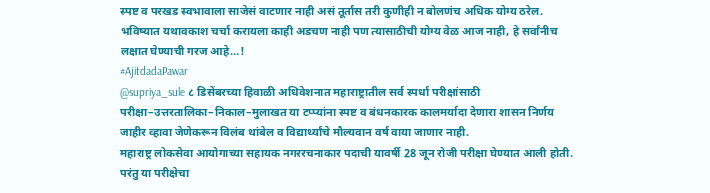स्पष्ट व परखड स्वभावाला साजेसं वाटणार नाही असं तूर्तास तरी कुणीही न बोलणंच अधिक योग्य ठरेल. भविष्यात यथावकाश चर्चा करायला काही अडचण नाही पण त्यासाठीची योग्य वेळ आज नाही, हे सर्वांनीच लक्षात घेण्याची गरज आहे…!
#AjitdadaPawar
@supriya_sule ८ डिसेंबरच्या हिवाळी अधिवेशनात महाराष्ट्रातील सर्व स्पर्धा परीक्षांसाठी परीक्षा–उत्तरतालिका–निकाल–मुलाखत या टप्प्यांना स्पष्ट व बंधनकारक कालमर्यादा देणारा शासन निर्णय जाहीर व्हावा जेणेकरून विलंब थांबेल व विद्यार्थ्यांचे मौल्यवान वर्ष वाया जाणार नाही.
महाराष्ट्र लोकसेवा आयोगाच्या सहायक नगररचनाकार पदाची यावर्षी 28 जून रोजी परीक्षा घेण्यात आली होती. परंतु या परीक्षेचा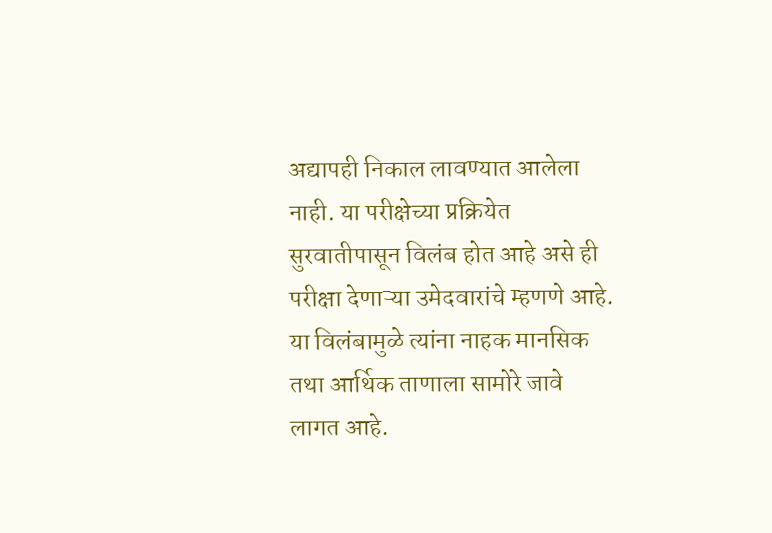अद्यापही निकाल लावण्यात आलेला नाही. या परीक्षेच्या प्रक्रियेत सुरवातीपासून विलंब होत आहे असे ही परीक्षा देणाऱ्या उमेदवारांचे म्हणणे आहे. या विलंबामुळे त्यांना नाहक मानसिक तथा आर्थिक ताणाला सामोरे जावे लागत आहे.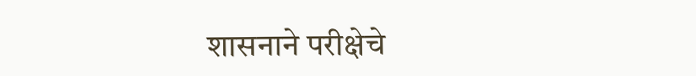शासनाने परीक्षेचे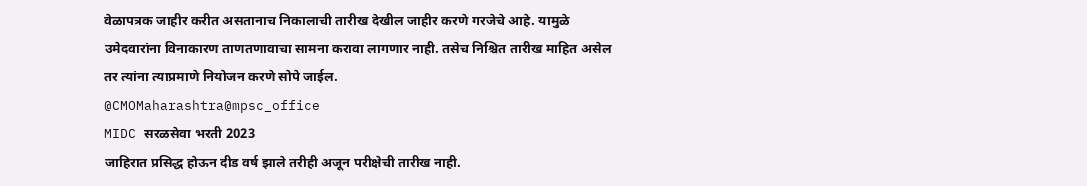वेळापत्रक जाहीर करीत असतानाच निकालाची तारीख देखील जाहीर करणे गरजेचे आहे. यामुळे उमेदवारांना विनाकारण ताणतणावाचा सामना करावा लागणार नाही. तसेच निश्चित तारीख माहित असेल तर त्यांना त्याप्रमाणे नियोजन करणे सोपे जाईल.
@CMOMaharashtra@mpsc_office
MIDC सरळसेवा भरती 2023
जाहिरात प्रसिद्ध होऊन दीड वर्ष झाले तरीही अजून परीक्षेची तारीख नाही.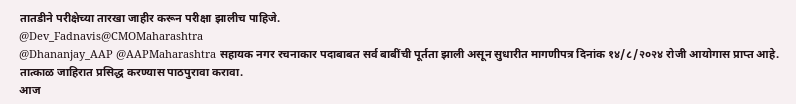तातडीने परीक्षेच्या तारखा जाहीर करून परीक्षा झालीच पाहिजे.
@Dev_Fadnavis@CMOMaharashtra
@Dhananjay_AAP @AAPMaharashtra सहायक नगर रचनाकार पदाबाबत सर्व बाबींची पूर्तता झाली असून सुधारीत मागणीपत्र दिनांक १४/८/२०२४ रोजी आयोगास प्राप्त आहे. तात्काळ जाहिरात प्रसिद्ध करण्यास पाठपुरावा करावा.
आज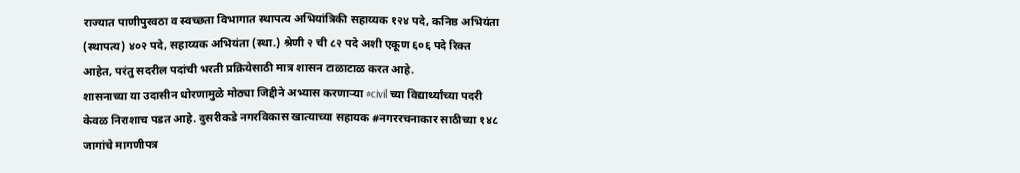राज्यात पाणीपुरवठा व स्वच्छता विभागात स्थापत्य अभियांत्रिकी सहाय्यक १२४ पदे, कनिष्ठ अभियंता (स्थापत्य) ४०२ पदे, सहाय्यक अभियंता (स्था.) श्रेणी २ ची ८२ पदे अशी एकूण ६०६ पदे रिक्त आहेत, परंतु सदरील पदांची भरती प्रक्रियेसाठी मात्र शासन टाळाटाळ करत आहे.
शासनाच्या या उदासीन धोरणामुळे मोठ्या जिद्दीने अभ्यास करणाऱ्या #civil च्या विद्यार्थ्यांच्या पदरी केवळ निराशाच पडत आहे. दुसरीकडे नगरविकास खात्याच्या सहायक #नगररचनाकार साठीच्या १४८ जागांचे मागणीपत्र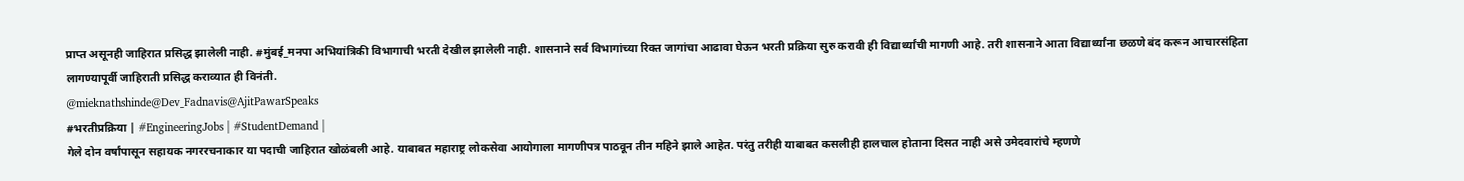प्राप्त असूनही जाहिरात प्रसिद्ध झालेली नाही. #मुंबई_मनपा अभियांत्रिकी विभागाची भरती देखील झालेली नाही. शासनाने सर्व विभागांच्या रिक्त जागांचा आढावा घेऊन भरती प्रक्रिया सुरु करावी ही विद्यार्थ्यांची मागणी आहे. तरी शासनाने आता विद्यार्थ्यांना छळणे बंद करून आचारसंहिता लागण्यापूर्वी जाहिराती प्रसिद्ध कराव्यात ही विनंती.
@mieknathshinde@Dev_Fadnavis@AjitPawarSpeaks
#भरतीप्रक्रिया | #EngineeringJobs | #StudentDemand |
गेले दोन वर्षांपासून सहायक नगररचनाकार या पदाची जाहिरात खोळंबली आहे. याबाबत महाराष्ट्र लोकसेवा आयोगाला मागणीपत्र पाठवून तीन महिने झाले आहेत. परंतु तरीही याबाबत कसलीही हालचाल होताना दिसत नाही असे उमेदवारांचे म्हणणे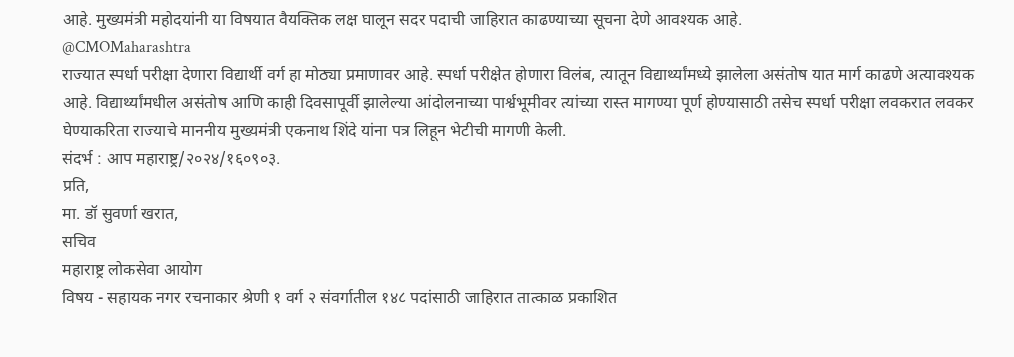आहे. मुख्यमंत्री महोदयांनी या विषयात वैयक्तिक लक्ष घालून सदर पदाची जाहिरात काढण्याच्या सूचना देणे आवश्यक आहे.
@CMOMaharashtra
राज्यात स्पर्धा परीक्षा देणारा विद्यार्थी वर्ग हा मोठ्या प्रमाणावर आहे. स्पर्धा परीक्षेत होणारा विलंब, त्यातून विद्यार्थ्यांमध्ये झालेला असंतोष यात मार्ग काढणे अत्यावश्यक आहे. विद्यार्थ्यांमधील असंतोष आणि काही दिवसापूर्वी झालेल्या आंदोलनाच्या पार्श्वभूमीवर त्यांच्या रास्त मागण्या पूर्ण होण्यासाठी तसेच स्पर्धा परीक्षा लवकरात लवकर घेण्याकरिता राज्याचे माननीय मुख्यमंत्री एकनाथ शिंदे यांना पत्र लिहून भेटीची मागणी केली.
संदर्भ : आप महाराष्ट्र/२०२४/१६०९०३.
प्रति,
मा. डॉ सुवर्णा खरात,
सचिव
महाराष्ट्र लोकसेवा आयोग
विषय - सहायक नगर रचनाकार श्रेणी १ वर्ग २ संवर्गातील १४८ पदांसाठी जाहिरात तात्काळ प्रकाशित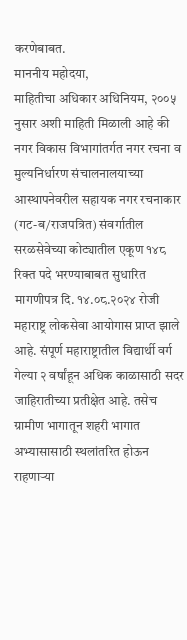करणेबाबत.
माननीय महोदया,
माहितीचा अधिकार अधिनियम, २००५ नुसार अशी माहिती मिळाली आहे की नगर विकास विभागांतर्गत नगर रचना व मुल्यनिर्धारण संचालनालयाच्या आस्थापनेवरील सहायक नगर रचनाकार (गट-ब/राजपत्रित) संवर्गातील सरळसेवेच्या कोट्यातील एकूण १४८ रिक्त पदे भरण्याबाबत सुधारित मागणीपत्र दि. १४.०८.२०२४ रोजी महाराष्ट्र लोकसेवा आयोगास प्राप्त झाले आहे. संपूर्ण महाराष्ट्रातील विद्यार्थी वर्ग गेल्या २ वर्षांहून अधिक काळासाठी सदर जाहिरातीच्या प्रतीक्षेत आहे. तसेच ग्रामीण भागातून शहरी भागात अभ्यासासाठी स्थलांतरित होऊन राहणाऱ्या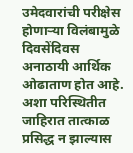उमेदवारांची परीक्षेस होणाऱ्या विलंबामुळे दिवसेंदिवस अनाठायी आर्थिक ओढाताण होत आहे. अशा परिस्थितीत जाहिरात तात्काळ प्रसिद्ध न झाल्यास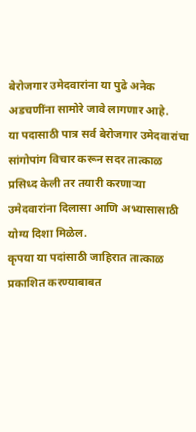बेरोजगार उमेदवारांना या पुढे अनेक अडचणींना सामोरे जावे लागणार आहे.
या पदासाठी पात्र सर्व बेरोजगार उमेदवारांचा सांगोपांग विचार करून सदर तात्काळ प्रसिध्द केली तर तयारी करणाऱ्या उमेदवारांना दिलासा आणि अभ्यासासाठी योग्य दिशा मिळेल.
कृपया या पदांसाठी जाहिरात तात्काळ प्रकाशित करण्याबाबत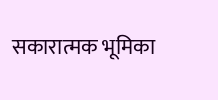सकारात्मक भूमिका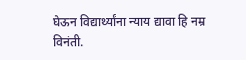घेऊन विद्यार्थ्यांना न्याय द्यावा हि नम्र विनंती.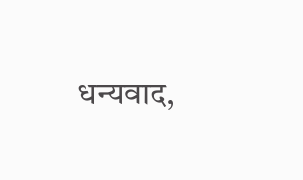धन्यवाद,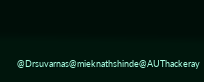@Drsuvarnas@mieknathshinde@AUThackeray